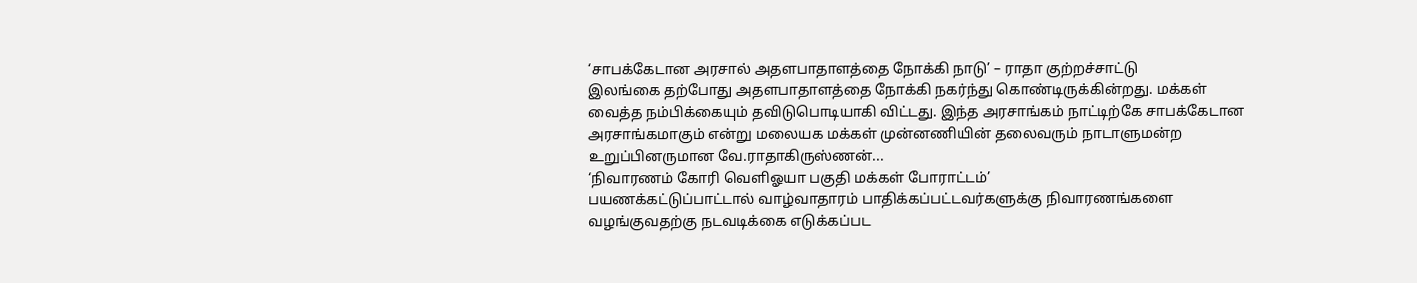‘சாபக்கேடான அரசால் அதளபாதாளத்தை நோக்கி நாடு’ – ராதா குற்றச்சாட்டு
இலங்கை தற்போது அதளபாதாளத்தை நோக்கி நகர்ந்து கொண்டிருக்கின்றது. மக்கள் வைத்த நம்பிக்கையும் தவிடுபொடியாகி விட்டது. இந்த அரசாங்கம் நாட்டிற்கே சாபக்கேடான அரசாங்கமாகும் என்று மலையக மக்கள் முன்னணியின் தலைவரும் நாடாளுமன்ற உறுப்பினருமான வே.ராதாகிருஸ்ணன்...
‘நிவாரணம் கோரி வெளிஓயா பகுதி மக்கள் போராட்டம்’
பயணக்கட்டுப்பாட்டால் வாழ்வாதாரம் பாதிக்கப்பட்டவர்களுக்கு நிவாரணங்களை வழங்குவதற்கு நடவடிக்கை எடுக்கப்பட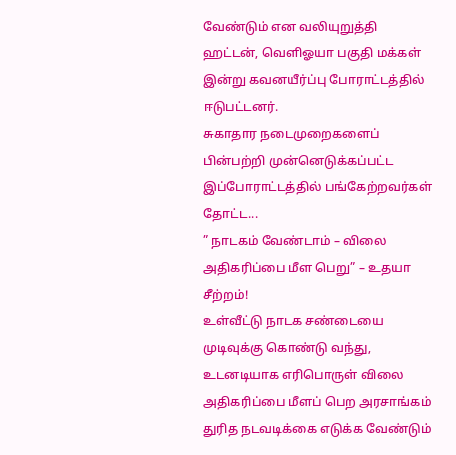வேண்டும் என வலியுறுத்தி ஹட்டன், வெளிஓயா பகுதி மக்கள் இன்று கவனயீர்ப்பு போராட்டத்தில் ஈடுபட்டனர்.
சுகாதார நடைமுறைகளைப் பின்பற்றி முன்னெடுக்கப்பட்ட இப்போராட்டத்தில் பங்கேற்றவர்கள் தோட்ட...
” நாடகம் வேண்டாம் – விலை அதிகரிப்பை மீள பெறு” – உதயா சீற்றம்!
உள்வீட்டு நாடக சண்டையை முடிவுக்கு கொண்டு வந்து, உடனடியாக எரிபொருள் விலை அதிகரிப்பை மீளப் பெற அரசாங்கம் துரித நடவடிக்கை எடுக்க வேண்டும்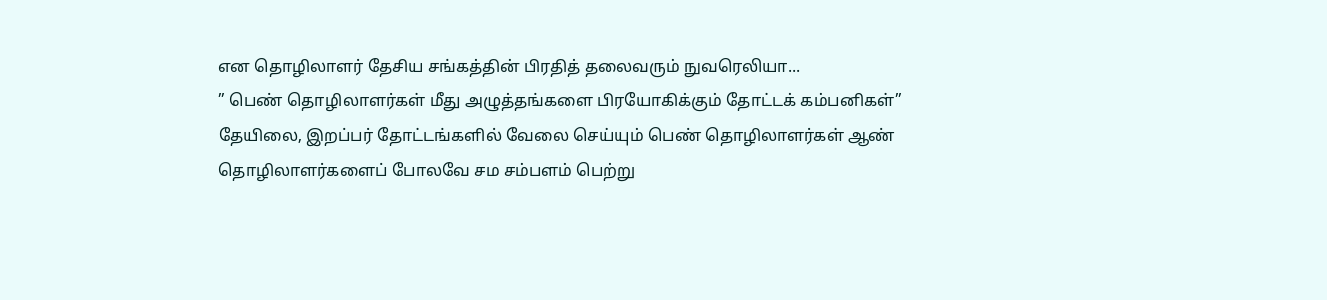என தொழிலாளர் தேசிய சங்கத்தின் பிரதித் தலைவரும் நுவரெலியா...
” பெண் தொழிலாளர்கள் மீது அழுத்தங்களை பிரயோகிக்கும் தோட்டக் கம்பனிகள்”
தேயிலை, இறப்பர் தோட்டங்களில் வேலை செய்யும் பெண் தொழிலாளர்கள் ஆண் தொழிலாளர்களைப் போலவே சம சம்பளம் பெற்று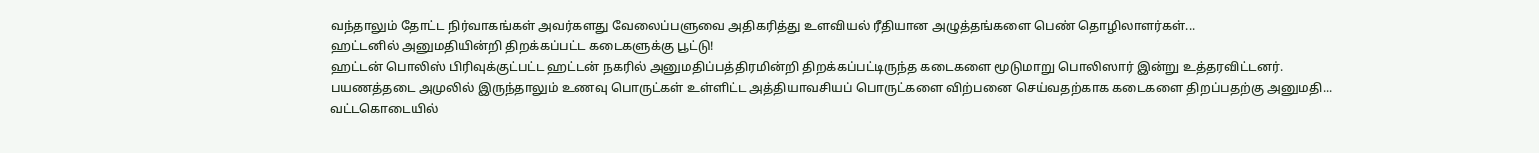வந்தாலும் தோட்ட நிர்வாகங்கள் அவர்களது வேலைப்பளுவை அதிகரித்து உளவியல் ரீதியான அழுத்தங்களை பெண் தொழிலாளர்கள்...
ஹட்டனில் அனுமதியின்றி திறக்கப்பட்ட கடைகளுக்கு பூட்டு!
ஹட்டன் பொலிஸ் பிரிவுக்குட்பட்ட ஹட்டன் நகரில் அனுமதிப்பத்திரமின்றி திறக்கப்பட்டிருந்த கடைகளை மூடுமாறு பொலிஸார் இன்று உத்தரவிட்டனர்.
பயணத்தடை அமுலில் இருந்தாலும் உணவு பொருட்கள் உள்ளிட்ட அத்தியாவசியப் பொருட்களை விற்பனை செய்வதற்காக கடைகளை திறப்பதற்கு அனுமதி...
வட்டகொடையில்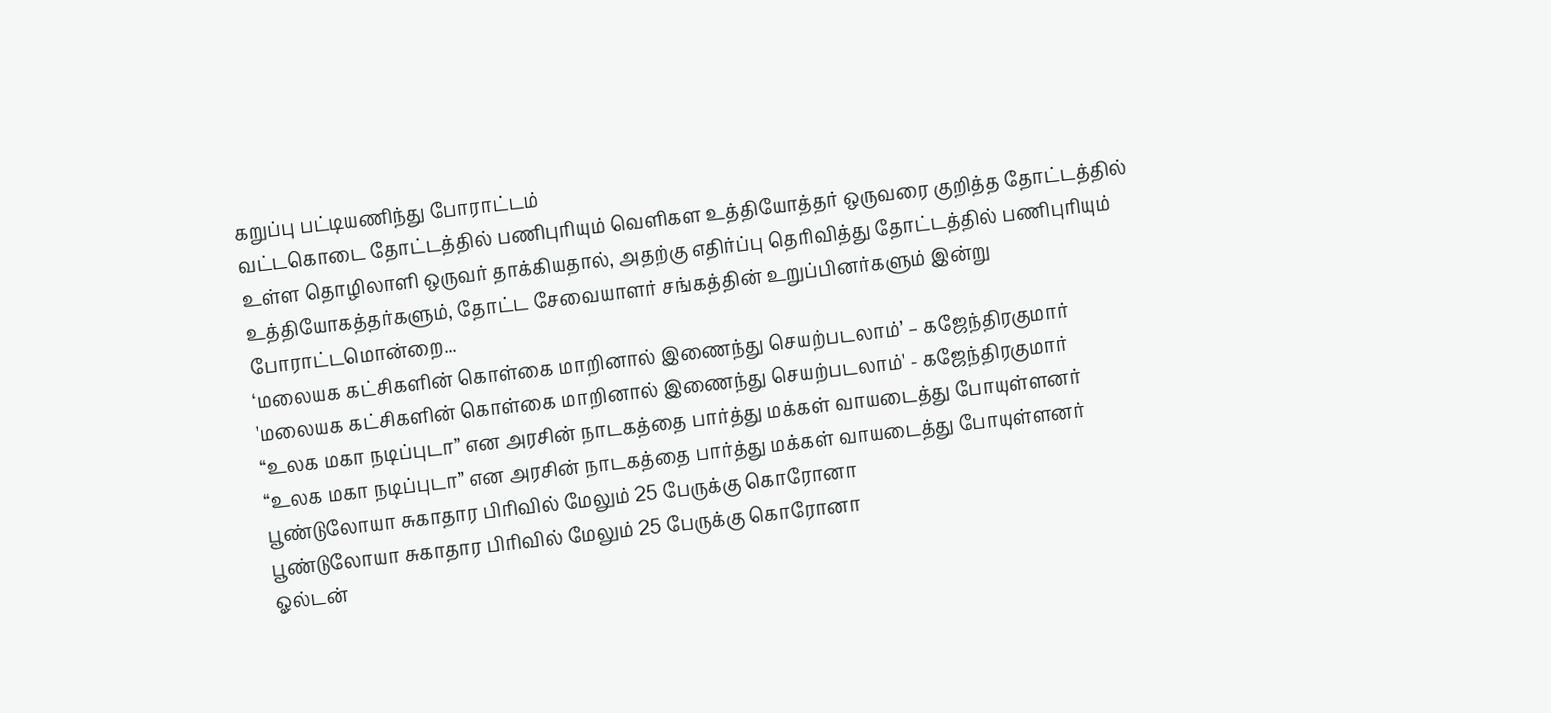கறுப்பு பட்டியணிந்து போராட்டம்
வட்டகொடை தோட்டத்தில் பணிபுரியும் வெளிகள உத்தியோத்தர் ஒருவரை குறித்த தோட்டத்தில் உள்ள தொழிலாளி ஒருவர் தாக்கியதால், அதற்கு எதிர்ப்பு தெரிவித்து தோட்டத்தில் பணிபுரியும் உத்தியோகத்தர்களும், தோட்ட சேவையாளர் சங்கத்தின் உறுப்பினர்களும் இன்று போராட்டமொன்றை...
‘மலையக கட்சிகளின் கொள்கை மாறினால் இணைந்து செயற்படலாம்’ – கஜேந்திரகுமார்
'மலையக கட்சிகளின் கொள்கை மாறினால் இணைந்து செயற்படலாம்' - கஜேந்திரகுமார்
“உலக மகா நடிப்புடா” என அரசின் நாடகத்தை பார்த்து மக்கள் வாயடைத்து போயுள்ளனர்
“உலக மகா நடிப்புடா” என அரசின் நாடகத்தை பார்த்து மக்கள் வாயடைத்து போயுள்ளனர்
பூண்டுலோயா சுகாதார பிரிவில் மேலும் 25 பேருக்கு கொரோனா
பூண்டுலோயா சுகாதார பிரிவில் மேலும் 25 பேருக்கு கொரோனா
ஓல்டன்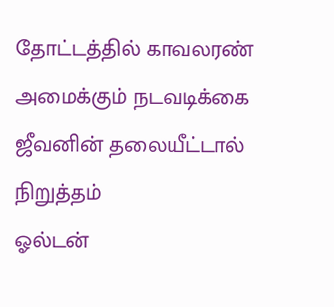தோட்டத்தில் காவலரண் அமைக்கும் நடவடிக்கை ஜீவனின் தலையீட்டால் நிறுத்தம்
ஓல்டன்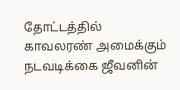தோட்டத்தில் காவலரண் அமைக்கும் நடவடிக்கை ஜீவனின்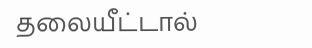தலையீட்டால்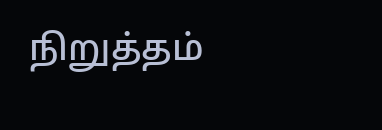நிறுத்தம்